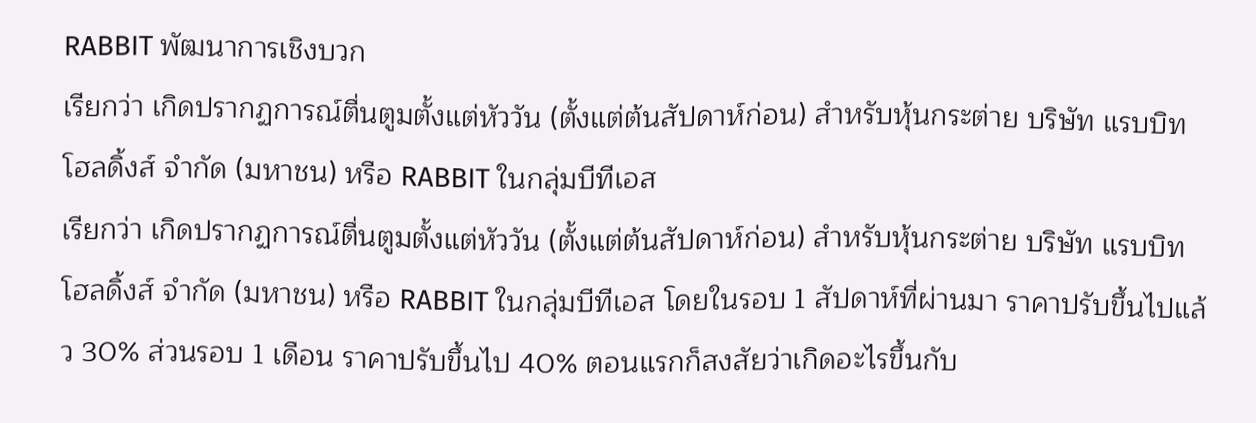RABBIT พัฒนาการเชิงบวก
เรียกว่า เกิดปรากฏการณ์ตื่นตูมตั้งแต่หัววัน (ตั้งแต่ต้นสัปดาห์ก่อน) สำหรับหุ้นกระต่าย บริษัท แรบบิท โฮลดิ้งส์ จำกัด (มหาชน) หรือ RABBIT ในกลุ่มบีทีเอส
เรียกว่า เกิดปรากฏการณ์ตื่นตูมตั้งแต่หัววัน (ตั้งแต่ต้นสัปดาห์ก่อน) สำหรับหุ้นกระต่าย บริษัท แรบบิท โฮลดิ้งส์ จำกัด (มหาชน) หรือ RABBIT ในกลุ่มบีทีเอส โดยในรอบ 1 สัปดาห์ที่ผ่านมา ราคาปรับขึ้นไปแล้ว 30% ส่วนรอบ 1 เดือน ราคาปรับขึ้นไป 40% ตอนแรกก็สงสัยว่าเกิดอะไรขึ้นกับ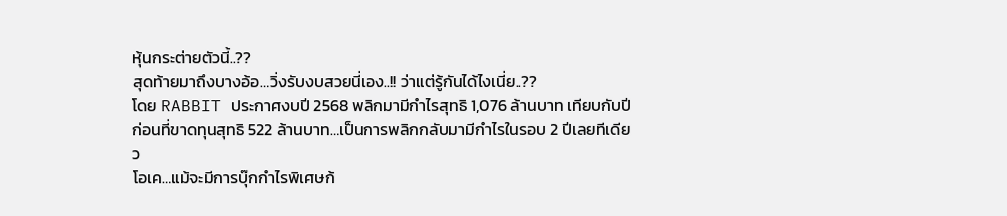หุ้นกระต่ายตัวนี้..??
สุดท้ายมาถึงบางอ้อ…วิ่งรับงบสวยนี่เอง..!! ว่าแต่รู้กันได้ไงเนี่ย..??
โดย RABBIT ประกาศงบปี 2568 พลิกมามีกำไรสุทธิ 1,076 ล้านบาท เทียบกับปีก่อนที่ขาดทุนสุทธิ 522 ล้านบาท…เป็นการพลิกกลับมามีกำไรในรอบ 2 ปีเลยทีเดียว
โอเค…แม้จะมีการบุ๊กกำไรพิเศษก้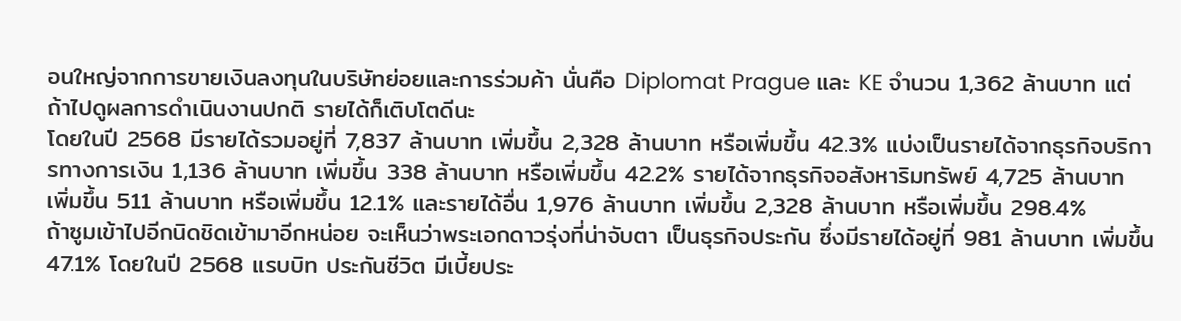อนใหญ่จากการขายเงินลงทุนในบริษัทย่อยและการร่วมค้า นั่นคือ Diplomat Prague และ KE จำนวน 1,362 ล้านบาท แต่ถ้าไปดูผลการดำเนินงานปกติ รายได้ก็เติบโตดีนะ
โดยในปี 2568 มีรายได้รวมอยู่ที่ 7,837 ล้านบาท เพิ่มขึ้น 2,328 ล้านบาท หรือเพิ่มขึ้น 42.3% แบ่งเป็นรายได้จากธุรกิจบริการทางการเงิน 1,136 ล้านบาท เพิ่มขึ้น 338 ล้านบาท หรือเพิ่มขึ้น 42.2% รายได้จากธุรกิจอสังหาริมทรัพย์ 4,725 ล้านบาท เพิ่มขึ้น 511 ล้านบาท หรือเพิ่มขึ้น 12.1% และรายได้อื่น 1,976 ล้านบาท เพิ่มขึ้น 2,328 ล้านบาท หรือเพิ่มขึ้น 298.4%
ถ้าซูมเข้าไปอีกนิดชิดเข้ามาอีกหน่อย จะเห็นว่าพระเอกดาวรุ่งที่น่าจับตา เป็นธุรกิจประกัน ซึ่งมีรายได้อยู่ที่ 981 ล้านบาท เพิ่มขึ้น 47.1% โดยในปี 2568 แรบบิท ประกันชีวิต มีเบี้ยประ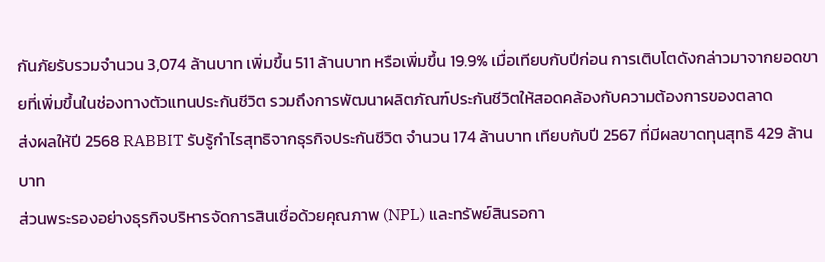กันภัยรับรวมจำนวน 3,074 ล้านบาท เพิ่มขึ้น 511 ล้านบาท หรือเพิ่มขึ้น 19.9% เมื่อเทียบกับปีก่อน การเติบโตดังกล่าวมาจากยอดขายที่เพิ่มขึ้นในช่องทางตัวแทนประกันชีวิต รวมถึงการพัฒนาผลิตภัณฑ์ประกันชีวิตให้สอดคล้องกับความต้องการของตลาด
ส่งผลให้ปี 2568 RABBIT รับรู้กำไรสุทธิจากธุรกิจประกันชีวิต จำนวน 174 ล้านบาท เทียบกับปี 2567 ที่มีผลขาดทุนสุทธิ 429 ล้านบาท
ส่วนพระรองอย่างธุรกิจบริหารจัดการสินเชื่อด้วยคุณภาพ (NPL) และทรัพย์สินรอกา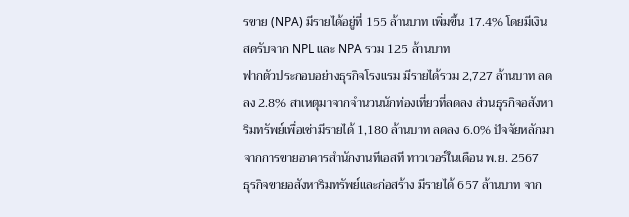รขาย (NPA) มีรายได้อยู่ที่ 155 ล้านบาท เพิ่มขึ้น 17.4% โดยมีเงินสดรับจาก NPL และ NPA รวม 125 ล้านบาท
ฟากตัวประกอบอย่างธุรกิจโรงแรม มีรายได้รวม 2,727 ล้านบาท ลดลง 2.8% สาเหตุมาจากจำนวนนักท่องเที่ยวที่ลดลง ส่วนธุรกิจอสังหาริมทรัพย์เพื่อเช่ามีรายได้ 1,180 ล้านบาท ลดลง 6.0% ปัจจัยหลักมาจากการขายอาคารสำนักงานทีเอสที ทาวเวอร์ในเดือน พ.ย. 2567
ธุรกิจขายอสังหาริมทรัพย์และก่อสร้าง มีรายได้ 657 ล้านบาท จาก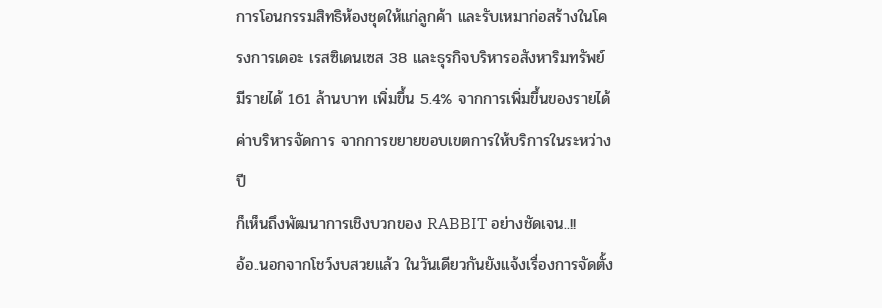การโอนกรรมสิทธิห้องชุดให้แก่ลูกค้า และรับเหมาก่อสร้างในโครงการเดอะ เรสซิเดนเซส 38 และธุรกิจบริหารอสังหาริมทรัพย์ มีรายได้ 161 ล้านบาท เพิ่มขึ้น 5.4% จากการเพิ่มขึ้นของรายได้ค่าบริหารจัดการ จากการขยายขอบเขตการให้บริการในระหว่างปี
ก็เห็นถึงพัฒนาการเชิงบวกของ RABBIT อย่างชัดเจน..!!
อ้อ..นอกจากโชว์งบสวยแล้ว ในวันเดียวกันยังแจ้งเรื่องการจัดตั้ง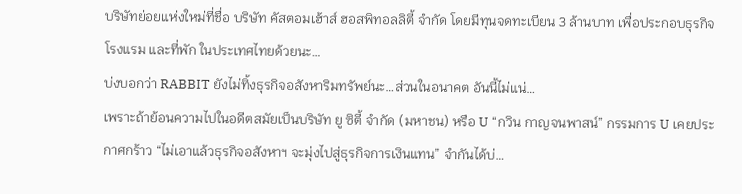บริษัทย่อยแห่งใหม่ที่ชื่อ บริษัท คัสตอมเฮ้าส์ ฮอสพิทอลลิตี้ จำกัด โดยมีทุนจดทะเบียน 3 ล้านบาท เพื่อประกอบธุรกิจโรงแรม และที่พัก ในประเทศไทยด้วยนะ…
บ่งบอกว่า RABBIT ยังไม่ทิ้งธุรกิจอสังหาริมทรัพย์นะ…ส่วนในอนาคต อันนี้ไม่แน่…
เพราะถ้าย้อนความไปในอดีตสมัยเป็นบริษัท ยู ซิตี้ จำกัด (มหาชน) หรือ U “กวิน กาญจนพาสน์” กรรมการ U เคยประกาศกร้าว “ไม่เอาแล้วธุรกิจอสังหาฯ จะมุ่งไปสู่ธุรกิจการเงินแทน” จำกันได้บ่…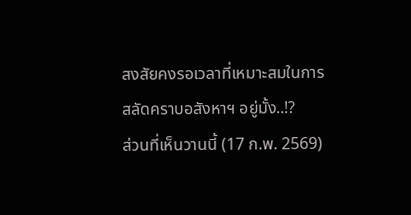สงสัยคงรอเวลาที่เหมาะสมในการสลัดคราบอสังหาฯ อยู่มั้ง..!?
ส่วนที่เห็นวานนี้ (17 ก.พ. 2569)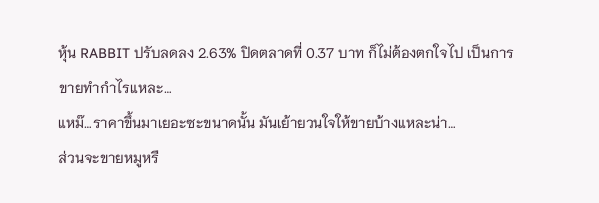หุ้น RABBIT ปรับลดลง 2.63% ปิดตลาดที่ 0.37 บาท ก็ไม่ต้องตกใจไป เป็นการขายทำกำไรแหละ…
แหม๊…ราคาขึ้นมาเยอะซะขนาดนั้น มันเย้ายวนใจให้ขายบ้างแหละน่า…
ส่วนจะขายหมูหรื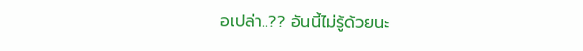อเปล่า..?? อันนี้ไม่รู้ด้วยนะ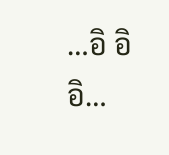…อิ อิ อิ…